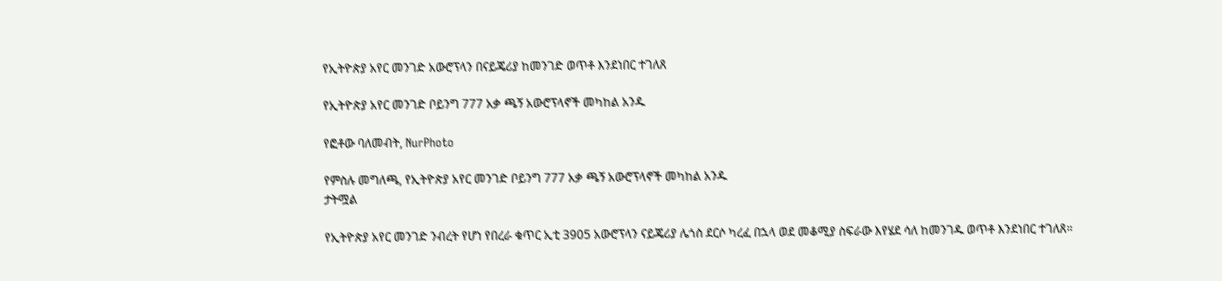የኢትዮጵያ አየር መንገድ አውሮፕላን በናይጄሪያ ከመንገድ ወጥቶ እንደነበር ተገለጸ

የኢትዮጵያ አየር መንገድ ቦይንግ 777 አቃ ጫኝ አውሮፕላኖች መካከል አንዱ

የፎቶው ባለመብት, NurPhoto

የምስሉ መግለጫ, የኢትዮጵያ አየር መንገድ ቦይንግ 777 አቃ ጫኝ አውሮፕላኖች መካከል አንዱ
ታትሟል

የኢትዮጵያ አየር መንገድ ንብረት የሆነ የበረራ ቁጥር ኢቲ 3905 አውሮፕላን ናይጄሪያ ሌጎስ ደርሶ ካረፈ በኋላ ወደ መቆሚያ ስፍራው እየሄደ ሳለ ከመንገዱ ወጥቶ እንደነበር ተገለጸ።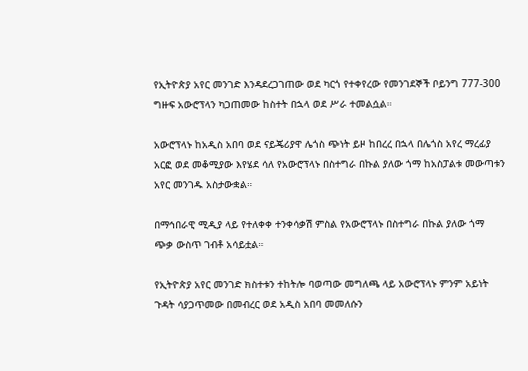የኢትዮጵያ አየር መንገድ እንዳደረጋገጠው ወደ ካርጎ የተቀየረው የመንገደኞች ቦይንግ 777-300 ግዙፍ አውሮፕላን ካጋጠመው ከስተት በኋላ ወደ ሥራ ተመልሷል።

አውሮፕላኑ ከአዲስ አበባ ወደ ናይጄሪያዋ ሌጎስ ጭነት ይዞ ከበረረ በኋላ በሌጎስ አየረ ማረፊያ አርፎ ወደ መቆሚያው እየሄደ ሳለ የአውሮፕላኑ በስተግራ በኩል ያለው ጎማ ከአስፓልቱ መውጣቱን አየር መንገዱ አስታውቋል።

በማኅበራዊ ሚዲያ ላይ የተለቀቀ ተንቀሳቃሽ ምስል የአውሮፕላኑ በስተግራ በኩል ያለው ጎማ ጭቃ ውስጥ ገብቶ አሳይቷል።

የኢትዮጵያ አየር መንገድ ክስተቱን ተከትሎ ባወጣው መግለጫ ላይ አውሮፕላኑ ምንም አይነት ጉዳት ሳያጋጥመው በመብረር ወደ አዲስ አበባ መመለሱን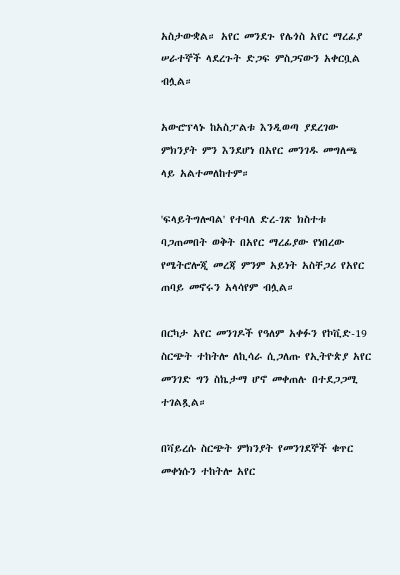አስታውቋል። አየር መንደጉ የሌጎስ አየር ማረፊያ ሠራተኞች ላደረጉት ድጋፍ ምስጋናውን አቀርቧል ብሏል።

አውሮፕላኑ ከአስፓልቱ እንዲወጣ ያደረገው ምክንያት ምን እንደሆነ በአየር መንገዱ መግለጫ ላይ አልተመለከተም።

'ፍላይትግሎባል' የተባለ ድረ-ገጽ ክስተቱ ባጋጠመበት ወቅት በአየር ማረፊያው የነበረው የሜትሮሎጂ መረጃ ምንም አይነት አስቸጋሪ የአየር ጠባይ መኖሩን አላሳየም ብሏል።

በርካታ አየር መንገዶች የዓለም አቀፉን የኮቪድ-19 ስርጭት ተከትሎ ለኪሳራ ሲጋለጡ የኢትዮጵያ አየር መንገድ ግን ስኬታማ ሆኖ መቀጠሉ በተደጋጋሚ ተገልጿል።

በቫይረሱ ስርጭት ምክንያት የመንገደኞች ቁጥር መቀነሱን ተከትሎ አየር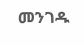መንገዱ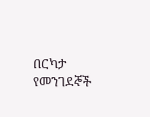በርካታ የመንገደኞች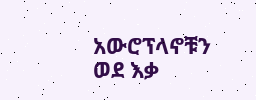አውሮፕላኖቹን ወደ እቃ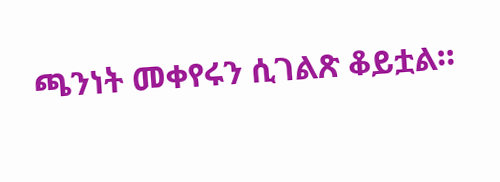ጫንነት መቀየሩን ሲገልጽ ቆይቷል።